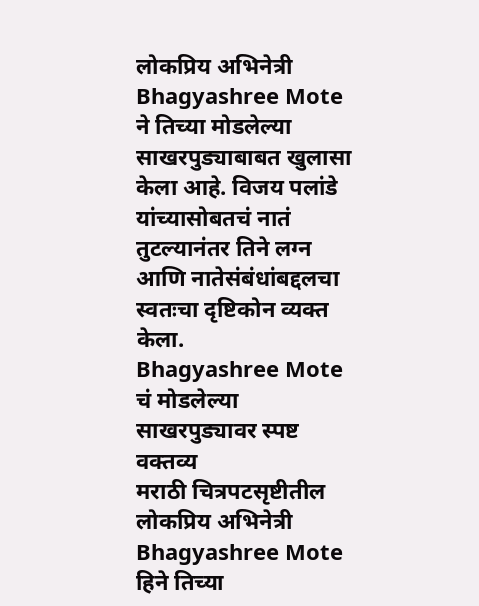लोकप्रिय अभिनेत्री Bhagyashree Mote ने तिच्या मोडलेल्या साखरपुड्याबाबत खुलासा केला आहे. विजय पलांडे यांच्यासोबतचं नातं तुटल्यानंतर तिने लग्न आणि नातेसंबंधांबद्दलचा स्वतःचा दृष्टिकोन व्यक्त केला.
Bhagyashree Mote चं मोडलेल्या साखरपुड्यावर स्पष्ट वक्तव्य
मराठी चित्रपटसृष्टीतील लोकप्रिय अभिनेत्री Bhagyashree Mote हिने तिच्या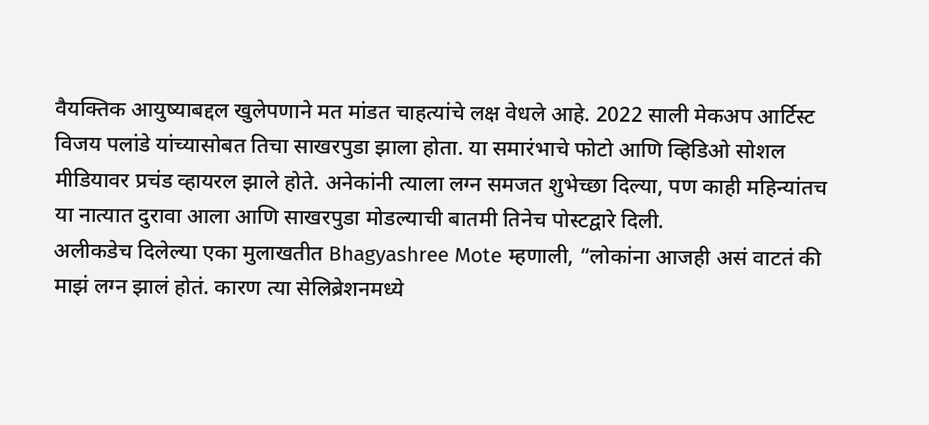वैयक्तिक आयुष्याबद्दल खुलेपणाने मत मांडत चाहत्यांचे लक्ष वेधले आहे. 2022 साली मेकअप आर्टिस्ट विजय पलांडे यांच्यासोबत तिचा साखरपुडा झाला होता. या समारंभाचे फोटो आणि व्हिडिओ सोशल मीडियावर प्रचंड व्हायरल झाले होते. अनेकांनी त्याला लग्न समजत शुभेच्छा दिल्या, पण काही महिन्यांतच या नात्यात दुरावा आला आणि साखरपुडा मोडल्याची बातमी तिनेच पोस्टद्वारे दिली.
अलीकडेच दिलेल्या एका मुलाखतीत Bhagyashree Mote म्हणाली, “लोकांना आजही असं वाटतं की माझं लग्न झालं होतं. कारण त्या सेलिब्रेशनमध्ये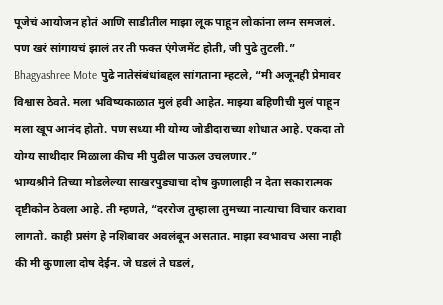पूजेचं आयोजन होतं आणि साडीतील माझा लूक पाहून लोकांना लग्न समजलं. पण खरं सांगायचं झालं तर ती फक्त एंगेजमेंट होती, जी पुढे तुटली.”
Bhagyashree Mote पुढे नातेसंबंधांबद्दल सांगताना म्हटले, “मी अजूनही प्रेमावर विश्वास ठेवते. मला भविष्यकाळात मुलं हवी आहेत. माझ्या बहिणीची मुलं पाहून मला खूप आनंद होतो. पण सध्या मी योग्य जोडीदाराच्या शोधात आहे. एकदा तो योग्य साथीदार मिळाला कीच मी पुढील पाऊल उचलणार.”
भाग्यश्रीने तिच्या मोडलेल्या साखरपुड्याचा दोष कुणालाही न देता सकारात्मक दृष्टीकोन ठेवला आहे. ती म्हणते, “दररोज तुम्हाला तुमच्या नात्याचा विचार करावा लागतो. काही प्रसंग हे नशिबावर अवलंबून असतात. माझा स्वभावच असा नाही की मी कुणाला दोष देईन. जे घडलं ते घडलं,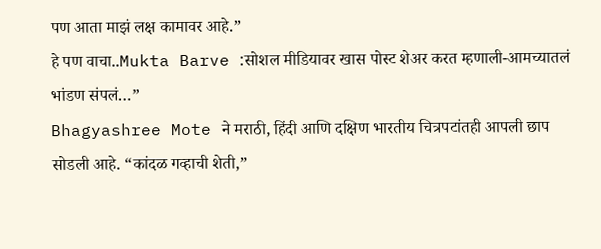पण आता माझं लक्ष कामावर आहे.”
हे पण वाचा..Mukta Barve :सोशल मीडियावर खास पोस्ट शेअर करत म्हणाली-आमच्यातलं भांडण संपलं…”
Bhagyashree Mote ने मराठी, हिंदी आणि दक्षिण भारतीय चित्रपटांतही आपली छाप सोडली आहे. “कांदळ गव्हाची शेती,”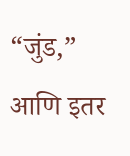“जुंड,” आणि इतर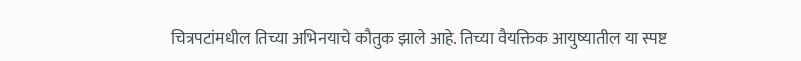चित्रपटांमधील तिच्या अभिनयाचे कौतुक झाले आहे. तिच्या वैयक्तिक आयुष्यातील या स्पष्ट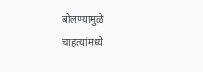बोलण्यामुळे चाहत्यांमध्ये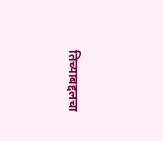तिच्याबद्दलचा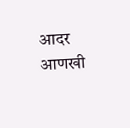आदर आणखी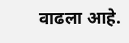वाढला आहे.